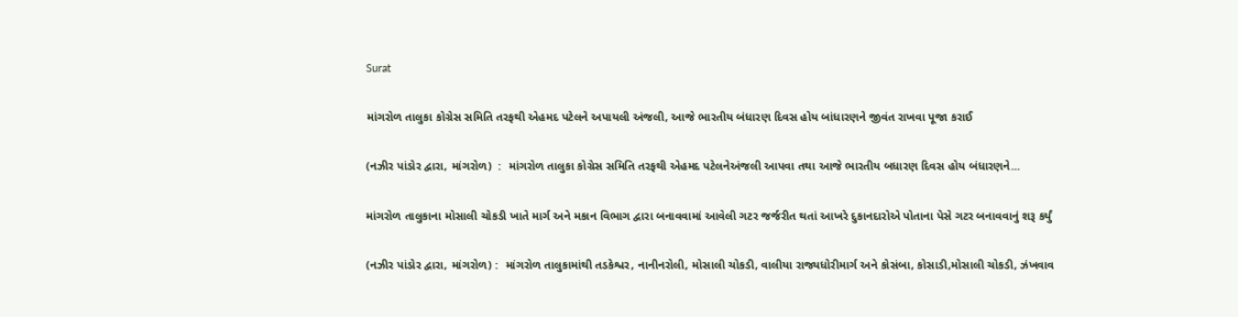Surat

માંગરોળ તાલુકા કોગ્રેસ સમિતિ તરફથી એહમદ પટેલને અપાયલી અંજલી, આજે ભારતીય બંધારણ દિવસ હોય બાંધારણને જીવંત રાખવા પૂજા કરાઈ

(નઝીર પાંડોર દ્વારા, માંગરોળ)  :  માંગરોળ તાલુકા કોગ્રેસ સમિતિ તરફથી એહમદ પટેલનેઅંજલી આપવા તથા આજે ભારતીય બધારણ દિવસ હોય બંધારણને...

માંગરોળ તાલુકાના મોસાલી ચોકડી ખાતે માર્ગ અને મકાન વિભાગ દ્વારા બનાવવામાં આવેલી ગટર જર્જરીત થતાં આખરે દુકાનદારોએ પોતાના પેસે ગટર બનાવવાનું શરૂ કર્યું

(નઝીર પાંડોર દ્વારા, માંગરોળ) :  માંગરોળ તાલુકામાંથી તડકેશ્વર, નાનીનરોલી, મોસાલી ચોકડી, વાલીયા રાજ્યધોરીમાર્ગ અને કોસંબા, કોસાડી,મોસાલી ચોકડી, ઝંખવાવ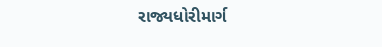રાજ્યધોરીમાર્ગ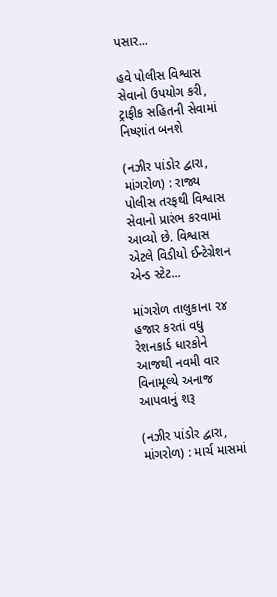પસાર...

હવે પોલીસ વિશ્વાસ સેવાનો ઉપયોગ કરી, ટ્રાફીક સહિતની સેવામાં નિષ્ણાંત બનશે

(નઝીર પાંડોર દ્વારા, માંગરોળ) : રાજ્ય પોલીસ તરફથી વિશ્વાસ સેવાનો પ્રારંભ કરવામાં આવ્યો છે. વિશ્વાસ એટલે વિડીયો ઈન્ટેગ્રેશન એન્ડ સ્ટેટ...

માંગરોળ તાલુકાના ૨૪ હજાર કરતાં વધુ રેશનકાર્ડ ધારકોને આજથી નવમી વાર વિનામૂલ્યે અનાજ આપવાનું શરૂ

(નઝીર પાંડોર દ્વારા, માંગરોળ) : માર્ચ માસમાં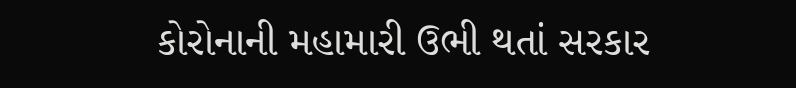કોરોનાની મહામારી ઉભી થતાં સરકાર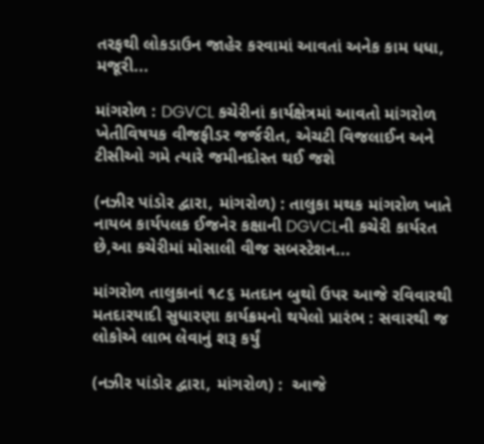તરફથી લોકડાઉન જાહેર કરવામાં આવતાં અનેક કામ ધધા, મજૂરી...

માંગરોળ : DGVCL કચેરીનાં કાર્યક્ષેત્રમાં આવતો માંગરોળ ખેતીવિષયક વીજફીડર જર્જરીત, એચટી વિજલાઈન અને ટીસીઓ ગમે ત્યારે જમીનદોસ્ત થઈ જશે

(નઝીર પાંડોર દ્વારા, માંગરોળ) : તાલુકા મથક માંગરોળ ખાતે નાયબ કાર્યપલક ઈજનેર કક્ષાની DGVCLની કચેરી કાર્યરત છે,આ કચેરીમાં મોસાલી વીજ સબસ્ટેશન...

માંગરોળ તાલુકાનાં ૧૮૬ મતદાન બુથો ઉપર આજે રવિવારથી મતદારયાદી સુધારણા કાર્યક્રમનો થયેલો પ્રારંભ : સવારથી જ લોકોએ લાભ લેવાનું શરૂ કર્યું

(નઝીર પાંડોર દ્વારા, માંગરોળ) :  આજે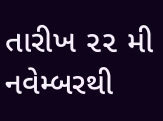તારીખ ૨૨ મી નવેમ્બરથી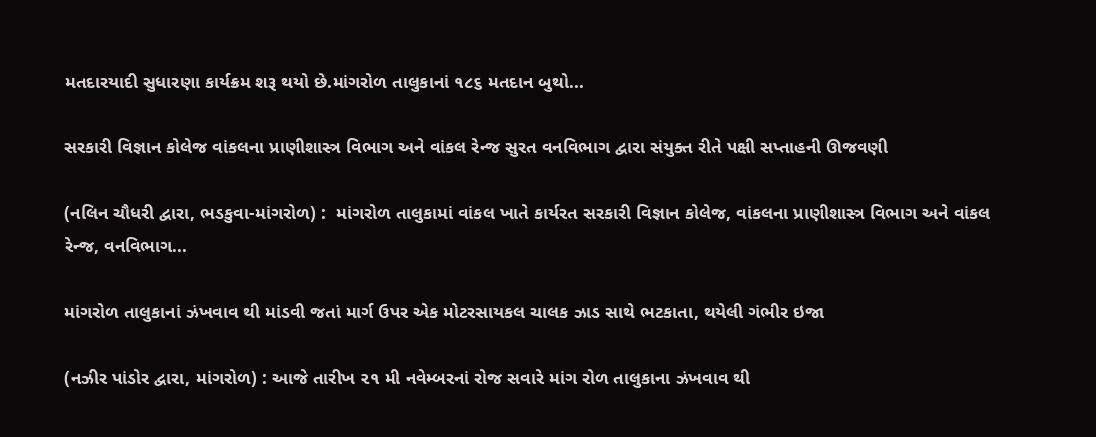મતદારયાદી સુધારણા કાર્યક્રમ શરૂ થયો છે.માંગરોળ તાલુકાનાં ૧૮૬ મતદાન બુથો...

સરકારી વિજ્ઞાન કોલેજ વાંકલના પ્રાણીશાસ્ત્ર વિભાગ અને વાંકલ રેન્જ સુરત વનવિભાગ દ્વારા સંયુક્ત રીતે પક્ષી સપ્તાહની ઊજવણી

(નલિન ચૌધરી દ્વારા, ભડકુવા-માંગરોળ) :  માંગરોળ તાલુકામાં વાંકલ ખાતે કાર્યરત સરકારી વિજ્ઞાન કોલેજ, વાંકલના પ્રાણીશાસ્ત્ર વિભાગ અને વાંકલ રેન્જ, વનવિભાગ...

માંગરોળ તાલુકાનાં ઝંખવાવ થી માંડવી જતાં માર્ગ ઉપર એક મોટરસાયકલ ચાલક ઝાડ સાથે ભટકાતા, થયેલી ગંભીર ઇજા

(નઝીર પાંડોર દ્વારા, માંગરોળ) : આજે તારીખ ૨૧ મી નવેમ્બરનાં રોજ સવારે માંગ રોળ તાલુકાના ઝંખવાવ થી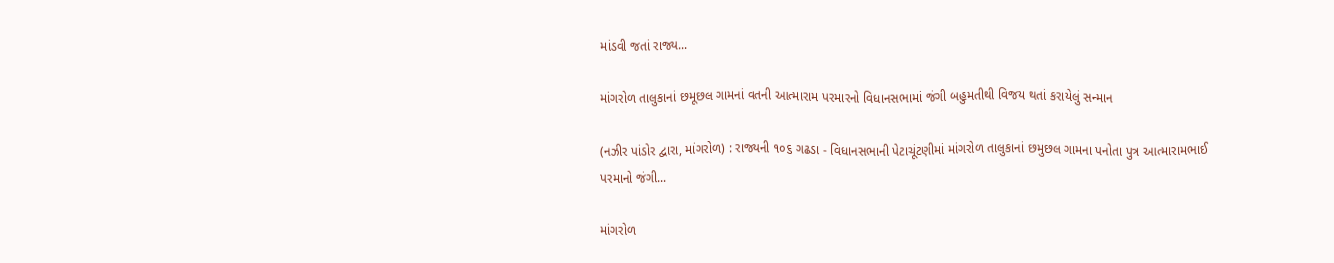માંડવી જતાં રાજ્ય...

માંગરોળ તાલુકાનાં છમૂછલ ગામનાં વતની આત્મારામ પરમારનો વિધાનસભામાં જંગી બહુમતીથી વિજય થતાં કરાયેલું સન્માન

(નઝીર પાંડોર દ્વારા, માંગરોળ) : રાજ્યની ૧૦૬ ગઢડા - વિધાનસભાની પેટાચૂંટણીમાં માંગરોળ તાલુકાનાં છમુછલ ગામના પનોતા પુત્ર આત્મારામભાઈ પરમાનો જંગી...

માંગરોળ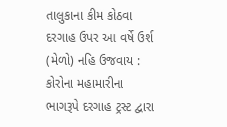તાલુકાના કીમ કોઠવા દરગાહ ઉપર આ વર્ષે ઉર્શ (મેળો) નહિ ઉજવાય : કોરોના મહામારીના ભાગરૂપે દરગાહ ટ્રસ્ટ દ્વારા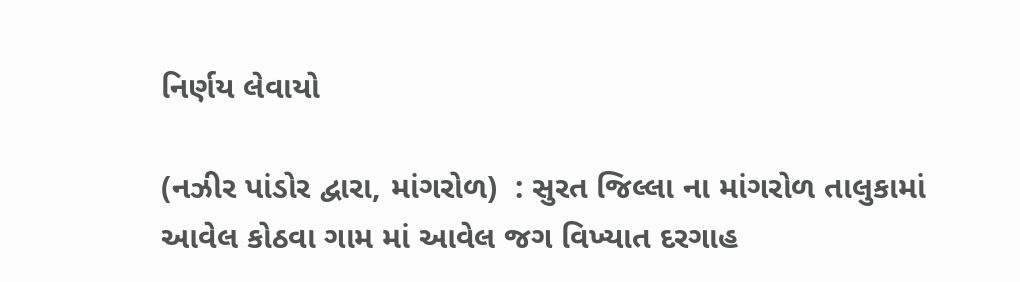નિર્ણય લેવાયો

(નઝીર પાંડોર દ્વારા, માંગરોળ)  : સુરત જિલ્લા ના માંગરોળ તાલુકામાં આવેલ કોઠવા ગામ માં આવેલ જગ વિખ્યાત દરગાહ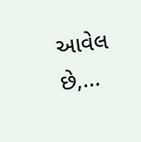આવેલ છે,...